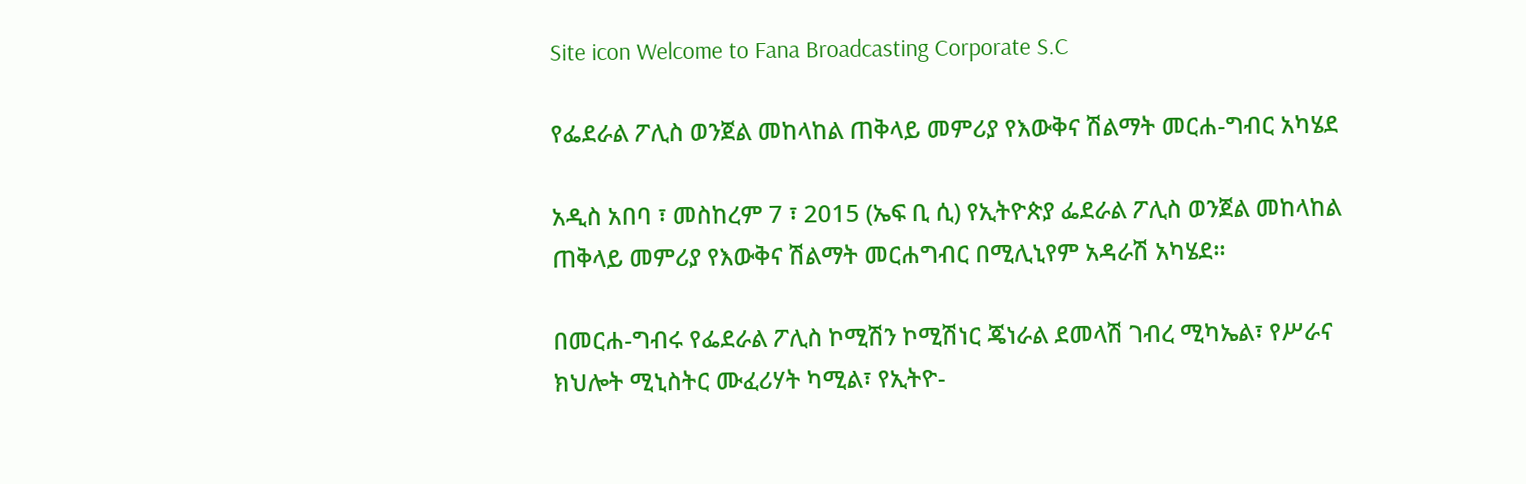Site icon Welcome to Fana Broadcasting Corporate S.C

የፌደራል ፖሊስ ወንጀል መከላከል ጠቅላይ መምሪያ የእውቅና ሽልማት መርሐ-ግብር አካሄደ

አዲስ አበባ ፣ መስከረም 7 ፣ 2015 (ኤፍ ቢ ሲ) የኢትዮጵያ ፌደራል ፖሊስ ወንጀል መከላከል ጠቅላይ መምሪያ የእውቅና ሽልማት መርሐግብር በሚሊኒየም አዳራሽ አካሄደ።

በመርሐ-ግብሩ የፌደራል ፖሊስ ኮሚሽን ኮሚሽነር ጄነራል ደመላሽ ገብረ ሚካኤል፣ የሥራና ክህሎት ሚኒስትር ሙፈሪሃት ካሚል፣ የኢትዮ-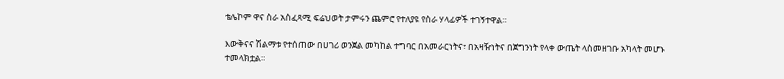ቴሌኮም ዋና ስራ አስፈጻሚ ፍሬህወት ታምሩን ጨምሮ የተለያዩ የስራ ሃላፊዎች ተገኝተዋል።

እውቅናና ሽልማቱ የተሰጠው በሀገሪ ወንጀል መካከል ተግባር በአመራርነትና፣ በአዛዥነትና በጀግንነት የላቀ ውጤት ላስመዘገቡ አካላት መሆኑ ተመላክቷል።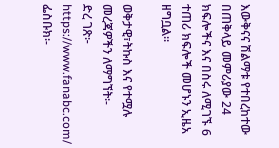እውቅናና ሽልማቱ የተበረከተው በጠቅላይ መምሪያው 24 ክፍሎችና እና በስሩ ለሚገኙ 6 ተጠሪ ክፍሎች መሆኑን ኢዜአ ዘግቧል።

ወቅታዊ፣ትኩስ እና የተሟሉ መረጃዎችን ለማግኘት፡-
ድረ ገጽ፦ https://www.fanabc.com/
ፌስቡክ፡-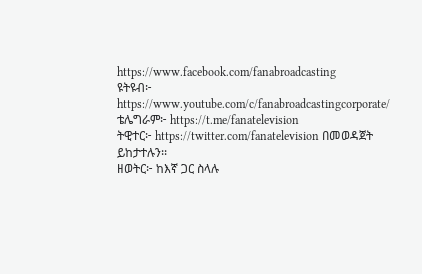https://www.facebook.com/fanabroadcasting
ዩትዩብ፦ https://www.youtube.com/c/fanabroadcastingcorporate/
ቴሌግራም፦ https://t.me/fanatelevision
ትዊተር፦ https://twitter.com/fanatelevision በመወዳጀት ይከታተሉን፡፡
ዘወትር፦ ከእኛ ጋር ስላሉ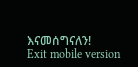እናመሰግናለን!
Exit mobile version